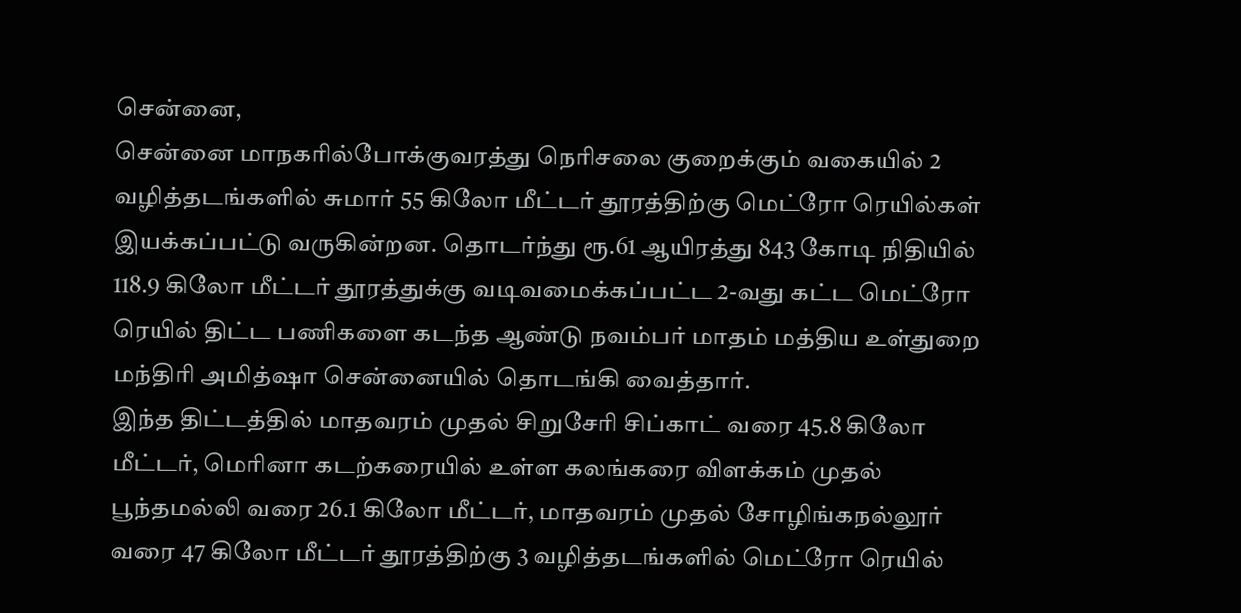சென்னை,
சென்னை மாநகரில்போக்குவரத்து நெரிசலை குறைக்கும் வகையில் 2 வழித்தடங்களில் சுமார் 55 கிலோ மீட்டர் தூரத்திற்கு மெட்ரோ ரெயில்கள் இயக்கப்பட்டு வருகின்றன. தொடர்ந்து ரூ.61 ஆயிரத்து 843 கோடி நிதியில் 118.9 கிலோ மீட்டர் தூரத்துக்கு வடிவமைக்கப்பட்ட 2-வது கட்ட மெட்ரோ ரெயில் திட்ட பணிகளை கடந்த ஆண்டு நவம்பர் மாதம் மத்திய உள்துறை மந்திரி அமித்ஷா சென்னையில் தொடங்கி வைத்தார்.
இந்த திட்டத்தில் மாதவரம் முதல் சிறுசேரி சிப்காட் வரை 45.8 கிலோ மீட்டர், மெரினா கடற்கரையில் உள்ள கலங்கரை விளக்கம் முதல் பூந்தமல்லி வரை 26.1 கிலோ மீட்டர், மாதவரம் முதல் சோழிங்கநல்லூர் வரை 47 கிலோ மீட்டர் தூரத்திற்கு 3 வழித்தடங்களில் மெட்ரோ ரெயில்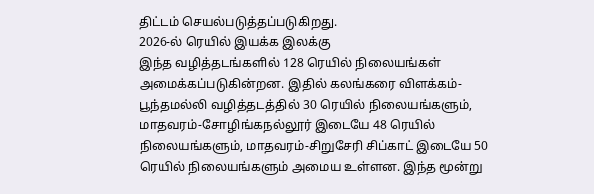திட்டம் செயல்படுத்தப்படுகிறது.
2026-ல் ரெயில் இயக்க இலக்கு
இந்த வழித்தடங்களில் 128 ரெயில் நிலையங்கள் அமைக்கப்படுகின்றன. இதில் கலங்கரை விளக்கம்-பூந்தமல்லி வழித்தடத்தில் 30 ரெயில் நிலையங்களும், மாதவரம்-சோழிங்கநல்லூர் இடையே 48 ரெயில் நிலையங்களும், மாதவரம்-சிறுசேரி சிப்காட் இடையே 50 ரெயில் நிலையங்களும் அமைய உள்ளன. இந்த மூன்று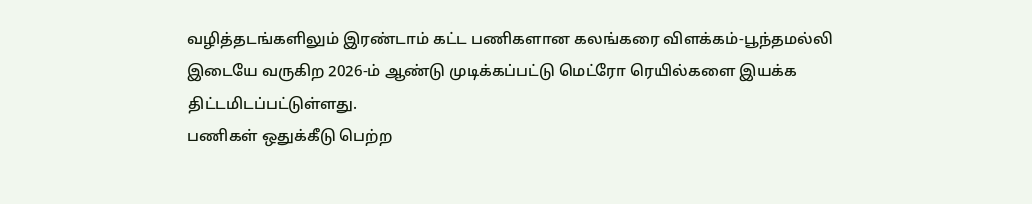வழித்தடங்களிலும் இரண்டாம் கட்ட பணிகளான கலங்கரை விளக்கம்-பூந்தமல்லி இடையே வருகிற 2026-ம் ஆண்டு முடிக்கப்பட்டு மெட்ரோ ரெயில்களை இயக்க திட்டமிடப்பட்டுள்ளது.
பணிகள் ஒதுக்கீடு பெற்ற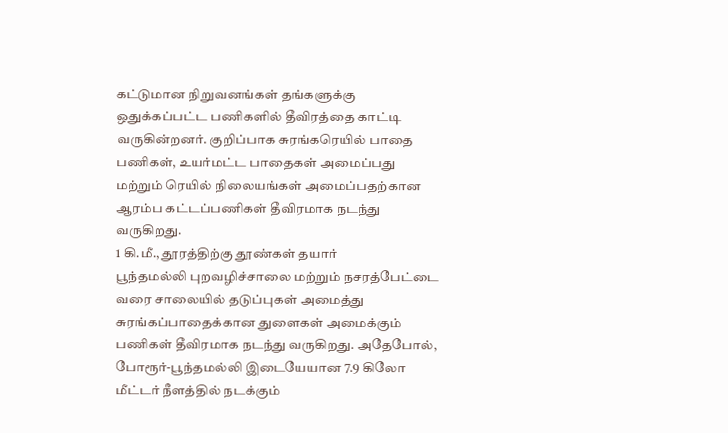கட்டுமான நிறுவனங்கள் தங்களுக்கு ஒதுக்கப்பட்ட பணிகளில் தீவிரத்தை காட்டி வருகின்றனர். குறிப்பாக சுரங்கரெயில் பாதை பணிகள், உயர்மட்ட பாதைகள் அமைப்பது மற்றும் ரெயில் நிலையங்கள் அமைப்பதற்கான ஆரம்ப கட்டப்பணிகள் தீவிரமாக நடந்து வருகிறது.
1 கி.மீ., தூரத்திற்கு தூண்கள் தயார்
பூந்தமல்லி புறவழிச்சாலை மற்றும் நசரத்பேட்டை வரை சாலையில் தடுப்புகள் அமைத்து சுரங்கப்பாதைக்கான துளைகள் அமைக்கும் பணிகள் தீவிரமாக நடந்து வருகிறது. அதேபோல், போரூர்-பூந்தமல்லி இடையேயான 7.9 கிலோ மீட்டர் நீளத்தில் நடக்கும்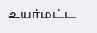உயர்மட்ட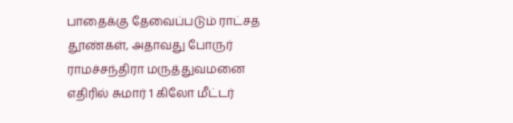பாதைக்கு தேவைப்படும் ராட்சத தூண்கள், அதாவது போருர் ராமச்சந்திரா மருத்துவமனை எதிரில் சுமார் 1 கிலோ மீட்டர்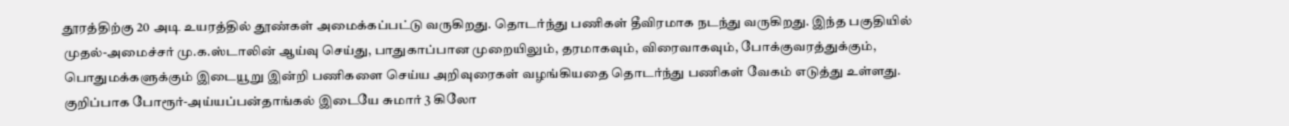தூரத்திற்கு 20 அடி உயரத்தில் தூண்கள் அமைக்கப்பட்டு வருகிறது. தொடர்ந்து பணிகள் தீவிரமாக நடந்து வருகிறது. இந்த பகுதியில் முதல்-அமைச்சர் மு.க.ஸ்டாலின் ஆய்வு செய்து, பாதுகாப்பான முறையிலும், தரமாகவும், விரைவாகவும், போக்குவரத்துக்கும், பொதுமக்களுக்கும் இடையூறு இன்றி பணிகளை செய்ய அறிவுரைகள் வழங்கியதை தொடர்ந்து பணிகள் வேகம் எடுத்து உள்ளது.
குறிப்பாக போரூர்-அய்யப்பன்தாங்கல் இடையே சுமார் 3 கிலோ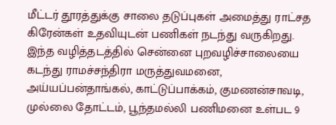மீட்டர் தூரத்துக்கு சாலை தடுப்புகள் அமைத்து ராட்சத கிரேன்கள் உதவியுடன் பணிகள் நடந்து வருகிறது. இந்த வழித்தடத்தில் சென்னை புறவழிச்சாலையை கடந்து ராமச்சந்திரா மருத்துவமனை, அய்யப்பன்தாங்கல், காட்டுப்பாக்கம், குமணன்சாவடி, முல்லை தோட்டம், பூந்தமல்லி பணிமனை உள்பட 9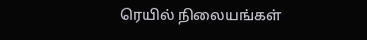ரெயில் நிலையங்கள்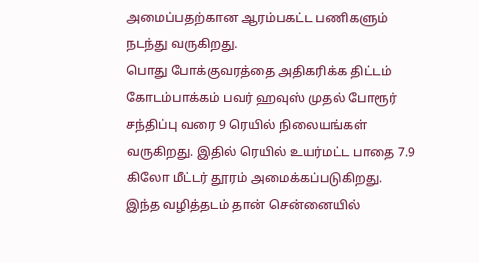அமைப்பதற்கான ஆரம்பகட்ட பணிகளும் நடந்து வருகிறது.
பொது போக்குவரத்தை அதிகரிக்க திட்டம்
கோடம்பாக்கம் பவர் ஹவுஸ் முதல் போரூர் சந்திப்பு வரை 9 ரெயில் நிலையங்கள் வருகிறது. இதில் ரெயில் உயர்மட்ட பாதை 7.9 கிலோ மீட்டர் தூரம் அமைக்கப்படுகிறது. இந்த வழித்தடம் தான் சென்னையில்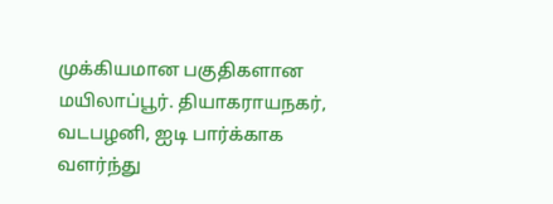முக்கியமான பகுதிகளான மயிலாப்பூர். தியாகராயநகர், வடபழனி, ஐடி பார்க்காக வளர்ந்து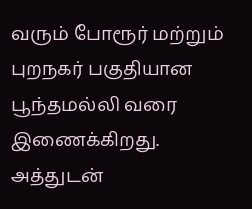வரும் போரூர் மற்றும் புறநகர் பகுதியான பூந்தமல்லி வரை இணைக்கிறது.
அத்துடன்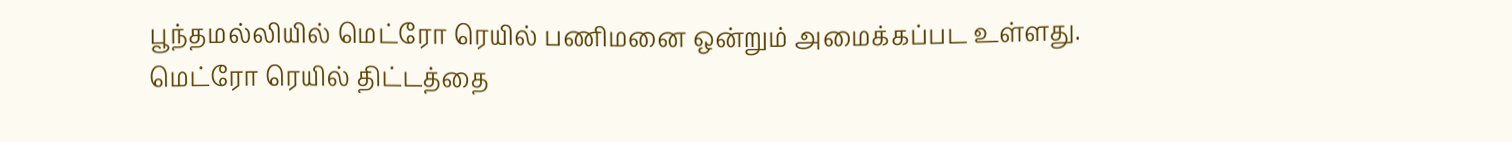பூந்தமல்லியில் மெட்ரோ ரெயில் பணிமனை ஒன்றும் அமைக்கப்பட உள்ளது. மெட்ரோ ரெயில் திட்டத்தை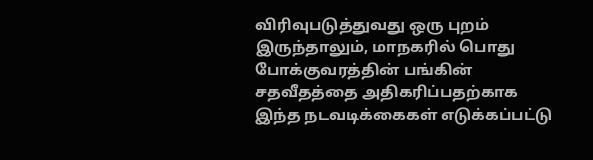விரிவுபடுத்துவது ஒரு புறம் இருந்தாலும், மாநகரில் பொது போக்குவரத்தின் பங்கின் சதவீதத்தை அதிகரிப்பதற்காக இந்த நடவடிக்கைகள் எடுக்கப்பட்டு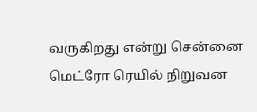வருகிறது என்று சென்னை மெட்ரோ ரெயில் நிறுவன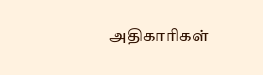அதிகாரிகள்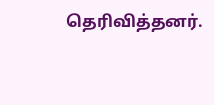தெரிவித்தனர்.